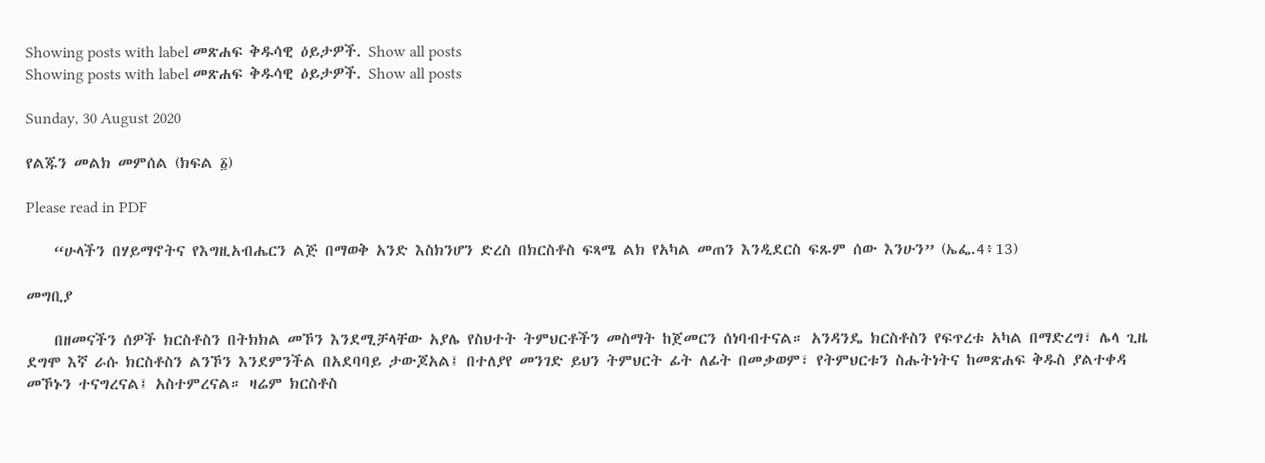Showing posts with label መጽሐፍ ቅዱሳዊ ዕይታዎች. Show all posts
Showing posts with label መጽሐፍ ቅዱሳዊ ዕይታዎች. Show all posts

Sunday, 30 August 2020

የልጁን መልክ መምሰል (ክፍል ፩)

Please read in PDF

    “ሁላችን በሃይማኖትና የእግዚአብሔርን ልጅ በማወቅ አንድ እስክንሆን ድረስ በክርስቶስ ፍጻሜ ልክ የአካል መጠን እንዲደርስ ፍጹም ሰው እንሁን” (ኤፌ.4፥13)

መግቢያ

    በዘመናችን ሰዎች ክርስቶስን በትክክል መኾን እንደሚቻላቸው አያሌ የስህተት ትምህርቶችን መስማት ከጀመርን ሰነባብተናል። አንዳንዴ ክርስቶስን የፍጥረቱ አካል በማድረግ፣ ሌላ ጊዜ ደግሞ እኛ ራሱ ክርስቶስን ልንኾን እንደምንችል በአደባባይ ታውጆአል፤ በተለያየ መንገድ ይህን ትምህርት ፊት ለፊት በመቃወም፣ የትምህርቱን ስሑትነትና ከመጽሐፍ ቅዱስ ያልተቀዳ መኾኑን ተናግረናል፤ አስተምረናል። ዛሬም ክርስቶስ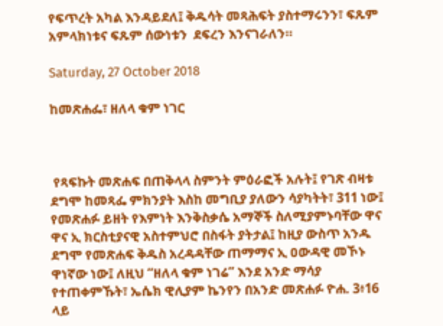የፍጥረት አካል እንዳይደለ፤ ቅዱሳት መጻሕፍት ያስተማሩንን፣ ፍጹም አምላክነቱና ፍጹም ሰውነቱን  ደፍረን እንናገራለን።

Saturday, 27 October 2018

ከመጽሐፌ፣ ዘለላ ቁም ነገር



 የጻፍኩት መጽሐፍ በጠቅላላ ስምንት ምዕራፎች አሉት፤ የገጽ ብዛቱ ደግሞ ከመጻፌ ምክንያት እስከ መግቢያ ያለውን ሳያካትት፣ 311 ነው፤ የመጽሐፉ ይዘት የእምነት እንቅስቃሴ አማኞች ስለሚያምኑባቸው ዋና ዋና ኢ ክርስቲያናዊ አስተምህሮ በስፋት ያትታል፤ ከዚያ ውስጥ አንዱ ደግሞ የመጽሐፍ ቅዱስ አረዳዳቸው ጠማማና ኢ ዐውዳዊ መኾኑ ዋነኛው ነው፤ ለዚህ “ዘለላ ቁም ነገሬ” እንደ አንድ ማሳያ የተጠቀምኹት፣ ኤሴክ ዊሊያም ኬንየን በአንድ መጽሐፉ ዮሐ. 3፥16 ላይ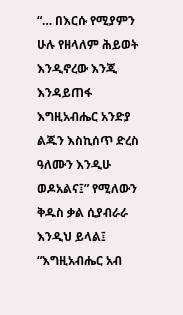“… በእርሱ የሚያምን ሁሉ የዘላለም ሕይወት እንዲኖረው እንጂ እንዳይጠፋ እግዚአብሔር አንድያ ልጁን እስኪሰጥ ድረስ ዓለሙን እንዲሁ ወዶአልና፤” የሚለውን ቅዱስ ቃል ሲያብራራ እንዲህ ይላል፤ “እግዚአብሔር አብ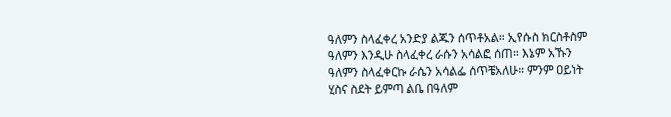ዓለምን ስላፈቀረ አንድያ ልጁን ሰጥቶአል። ኢየሱስ ክርስቶስም ዓለምን እንዲሁ ስላፈቀረ ራሱን አሳልፎ ሰጠ። እኔም አኹን ዓለምን ስላፈቀርኩ ራሴን አሳልፌ ሰጥቼአለሁ። ምንም ዐይነት ሂስና ስደት ይምጣ ልቤ በዓለም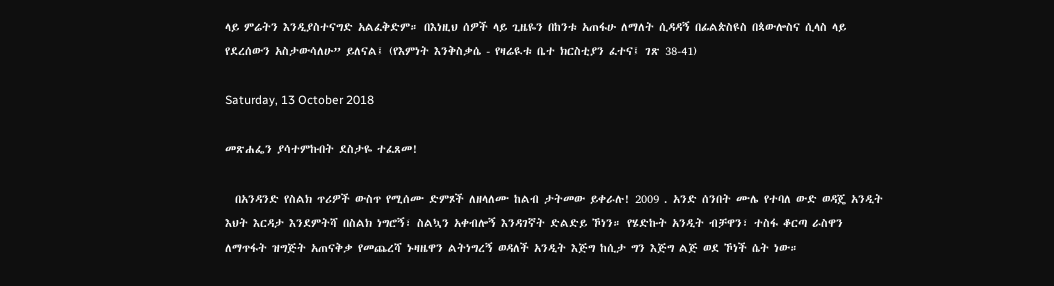ላይ ምሬትን እንዲያስተናግድ አልፈቅድም። በእነዚህ ሰዎች ላይ ጊዜዬን በከንቱ አጠፋሁ ለማለት ሲዳዳኝ በፊልጵስዩስ በጳውሎስና ሲላስ ላይ የደረሰውን አስታውሳለሁ” ይለናል፤ (የእምነት እንቅስቃሴ - የዛሬዪቱ ቤተ ክርስቲያን ፈተና፤ ገጽ 38-41)

Saturday, 13 October 2018

መጽሐፌን ያሳተምኩበት ደስታዬ ተፈጸመ!

  በአንዳንድ የስልክ ጥሪዎች ውስጥ የሚሰሙ ድምጾች ለዘላለሙ ከልብ ታትመው ይቀራሉ! 2009 . አንድ ሰንበት ሙሌ የተባለ ውድ ወዳጄ አንዲት እህት እርዳታ እንደምትሻ በስልክ ነግሮኝ፣ ስልኳን አቀብሎኝ እንዳገኛት ድልድይ ኾነን። የሄድኩት አንዲት ብቻዋን፣ ተስፋ ቆርጣ ራስዋን ለማጥፋት ዝግጅት አጠናቅቃ የመጨረሻ ኑዛዜዋን ልትነግረኝ ወዳለች አንዲት እጅግ ከሲታ ግን እጅግ ልጅ ወደ ኾነች ሴት ነው።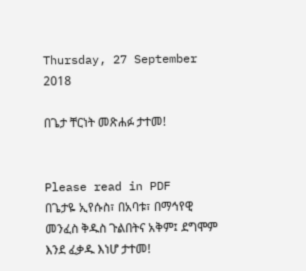Thursday, 27 September 2018

በጌታ ቸርነት መጽሐፉ ታተመ!


Please read in PDF
በጌታዬ ኢየሱስ፣ በአባቱ፣ በማኅየዊ መንፈስ ቅዱስ ጉልበትና አቅም፤ ደግሞም እንደ ፈቃዱ እነሆ ታተመ!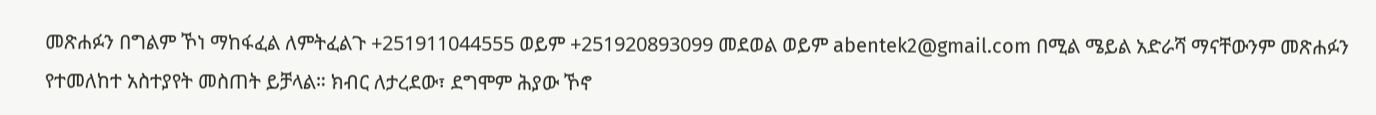መጽሐፉን በግልም ኾነ ማከፋፈል ለምትፈልጉ +251911044555 ወይም +251920893099 መደወል ወይም abentek2@gmail.com በሚል ሜይል አድራሻ ማናቸውንም መጽሐፉን የተመለከተ አስተያየት መስጠት ይቻላል። ክብር ለታረደው፣ ደግሞም ሕያው ኾኖ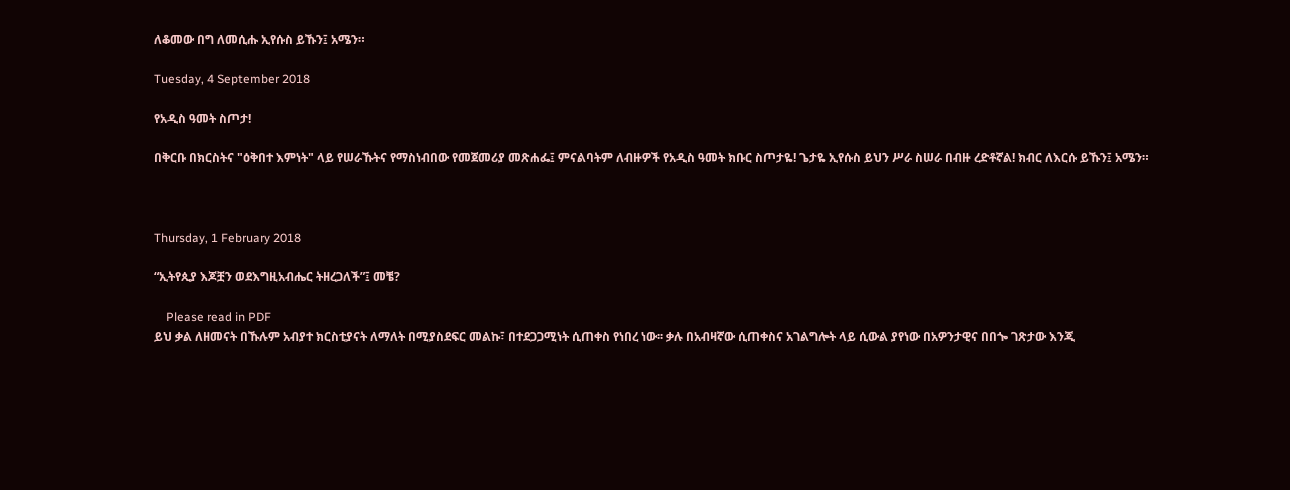ለቆመው በግ ለመሲሑ ኢየሱስ ይኹን፤ አሜን።

Tuesday, 4 September 2018

የአዲስ ዓመት ስጦታ!

በቅርቡ በክርስትና "ዕቅበተ እምነት" ላይ የሠራኹትና የማስነብበው የመጀመሪያ መጽሐፌ፤ ምናልባትም ለብዙዎች የአዲስ ዓመት ክቡር ስጦታዬ! ጌታዬ ኢየሱስ ይህን ሥራ ስሠራ በብዙ ረድቶኛል! ክብር ለእርሱ ይኹን፤ አሜን።



Thursday, 1 February 2018

“ኢትየጲያ እጆቿን ወደእግዚአብሔር ትዘረጋለች”፤ መቼ?

    Please read in PDF
ይህ ቃል ለዘመናት በኹሉም አብያተ ክርስቲያናት ለማለት በሚያስደፍር መልኩ፣ በተደጋጋሚነት ሲጠቀስ የነበረ ነው፡፡ ቃሉ በአብዛኛው ሲጠቀስና አገልግሎት ላይ ሲውል ያየነው በአዎንታዊና በበጐ ገጽታው እንጂ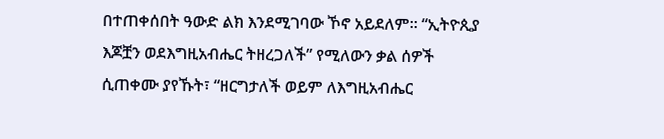በተጠቀሰበት ዓውድ ልክ እንደሚገባው ኾኖ አይደለም፡፡ “ኢትዮጲያ እጆቿን ወደእግዚአብሔር ትዘረጋለች” የሚለውን ቃል ሰዎች ሲጠቀሙ ያየኹት፣ “ዘርግታለች ወይም ለእግዚአብሔር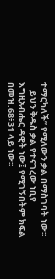ተማርካለች” የሚለውን ቃል በማስገባት ነው፡፡
    ይህን ቅዱስ ቃል የተናገረው ነቢየ እግዚአብሔር ዳዊት ነው፤ የሚገኝበትም ክፍል በመዝ.68፥31 ላይ ነው፡፡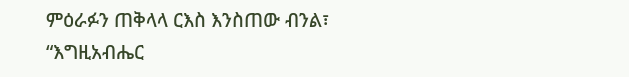ምዕራፉን ጠቅላላ ርእስ እንስጠው ብንል፣ “እግዚአብሔር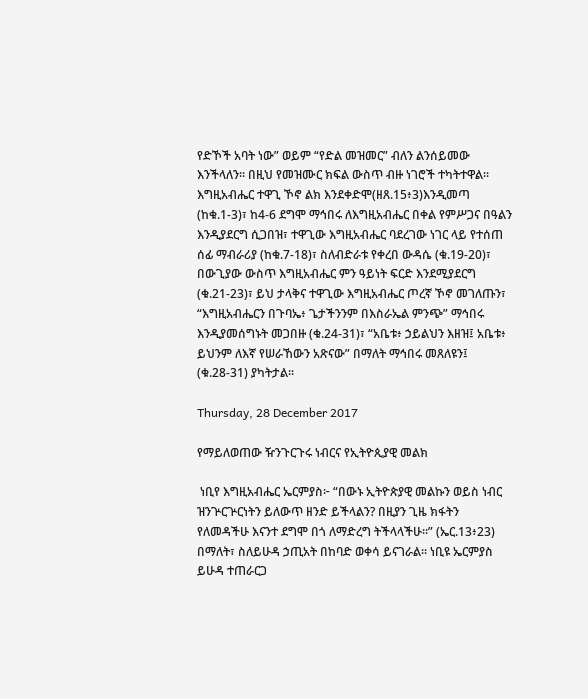የድኾች አባት ነው” ወይም “የድል መዝመር” ብለን ልንሰይመው እንችላለን፡፡ በዚህ የመዝሙር ክፍል ውስጥ ብዙ ነገሮች ተካትተዋል፡፡ እግዚአብሔር ተዋጊ ኾኖ ልክ እንደቀድሞ(ዘጸ.15፥3)እንዲመጣ (ከቁ.1-3)፣ ከ4-6 ደግሞ ማኅበሩ ለእግዚአብሔር በቀል የምሥጋና በዓልን እንዲያደርግ ሲጋበዝ፣ ተዋጊው እግዚአብሔር ባደረገው ነገር ላይ የተሰጠ ሰፊ ማብራሪያ (ከቁ.7-18)፣ ስለብድራቱ የቀረበ ውዳሴ (ቁ.19-20)፣ በውጊያው ውስጥ እግዚአብሔር ምን ዓይነት ፍርድ እንደሚያደርግ (ቁ.21-23)፣ ይህ ታላቅና ተዋጊው እግዚአብሔር ጦረኛ ኾኖ መገለጡን፣ “እግዚአብሔርን በጉባኤ፥ ጌታችንንም በእስራኤል ምንጭ” ማኅበሩ እንዲያመሰግኑት መጋበዙ (ቁ.24-31)፣ “አቤቱ፥ ኃይልህን እዘዝ፤ አቤቱ፥ ይህንም ለእኛ የሠራኸውን አጽናው” በማለት ማኅበሩ መጸለዩን፤ (ቁ.28-31) ያካትታል፡፡

Thursday, 28 December 2017

የማይለወጠው ዥንጉርጉሩ ነብርና የኢትዮጲያዊ መልክ

 ነቢየ እግዚአብሔር ኤርምያስ፦ “በውኑ ኢትዮጵያዊ መልኩን ወይስ ነብር ዝንጕርጕርነትን ይለውጥ ዘንድ ይችላልን? በዚያን ጊዜ ክፋትን የለመዳችሁ እናንተ ደግሞ በጎ ለማድረግ ትችላላችሁ፡፡” (ኤር.13፥23) በማለት፣ ስለይሁዳ ኃጢአት በከባድ ወቀሳ ይናገራል፡፡ ነቢዩ ኤርምያስ ይሁዳ ተጠራርጋ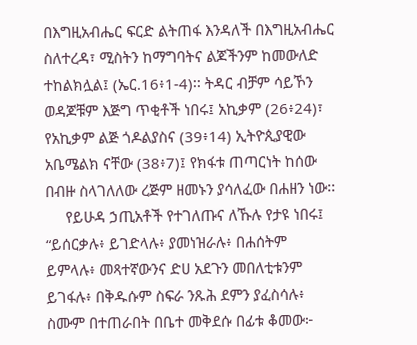በእግዚአብሔር ፍርድ ልትጠፋ እንዳለች በእግዚአብሔር ስለተረዳ፣ ሚስትን ከማግባትና ልጆችንም ከመውለድ ተከልክሏል፤ (ኤር.16፥1-4)፡፡ ትዳር ብቻም ሳይኾን ወዳጆቹም እጅግ ጥቂቶች ነበሩ፤ አኪቃም (26፥24)፣ የአኪቃም ልጅ ጎዶልያስና (39፥14) ኢትዮጲያዊው አቤሜልክ ናቸው (38፥7)፤ የክፋቱ ጠጣርነት ከሰው በብዙ ስላገለለው ረጅም ዘመኑን ያሳለፈው በሐዘን ነው፡፡
     የይሁዳ ኃጢአቶች የተገለጡና ለኹሉ የታዩ ነበሩ፤ “ይሰርቃሉ፥ ይገድላሉ፥ ያመነዝራሉ፥ በሐሰትም ይምላሉ፥ መጻተኛውንና ድሀ አደጉን መበለቲቱንም ይገፋሉ፥ በቅዱሱም ስፍራ ንጹሕ ደምን ያፈስሳሉ፥ ስሙም በተጠራበት በቤተ መቅደሱ በፊቱ ቆመው፦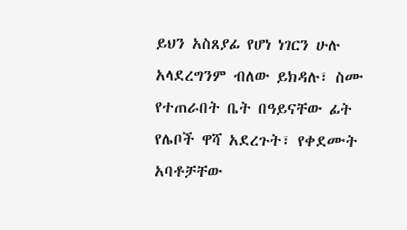ይህን አስጸያፊ የሆነ ነገርን ሁሉ አላደረግንም ብለው ይክዳሉ፣ ስሙ የተጠራበት ቤት በዓይናቸው ፊት የሌቦች ዋሻ አደረጉት፣ የቀደሙት አባቶቻቸው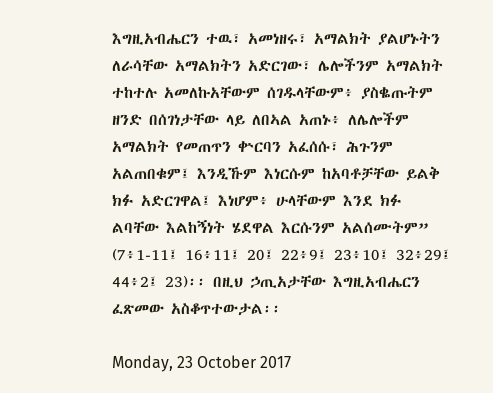እግዚአብሔርን ተዉ፣ አመነዘሩ፣ አማልክት ያልሆኑትን ለራሳቸው አማልክትን አድርገው፣ ሌሎችንም አማልክት ተከተሉ አመለኩአቸውም ሰገዱላቸውም፥ ያስቈጡትም ዘንድ በሰገነታቸው ላይ ለበኣል አጠኑ፥ ለሌሎችም አማልክት የመጠጥን ቍርባን አፈሰሱ፣ ሕጉንም አልጠበቁም፤ እንዲኹም እነርሱም ከአባቶቻቸው ይልቅ ክፉ አድርገዋል፤ እነሆም፥ ሁላቸውም እንደ ክፉ ልባቸው እልከኝነት ሄደዋል እርሱንም አልሰሙትም” (7፥1-11፤ 16፥11፤ 20፤ 22፥9፤ 23፥10፤ 32፥29፤ 44፥2፤ 23)፡፡ በዚህ ኃጢአታቸው እግዚአብሔርን ፈጽመው አስቆጥተውታል፡፡

Monday, 23 October 2017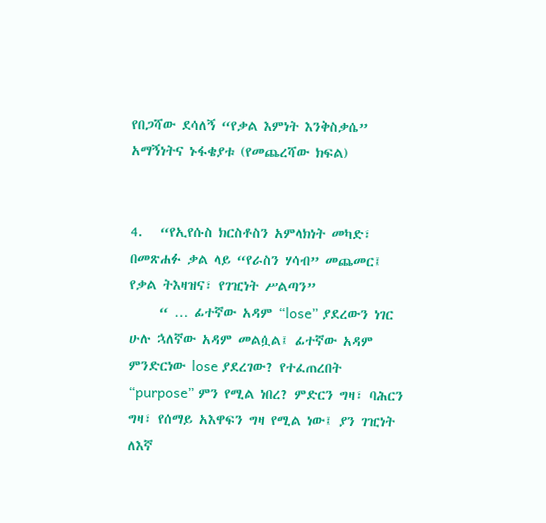የበጋሻው ደሳለኝ “የቃል እምነት እንቅስቃሴ” አማኝነትና ኑፋቄያቱ (የመጨረሻው ክፍል)


4.   “የኢየሱስ ክርስቶስን አምላክነት መካድ፣ በመጽሐፉ ቃል ላይ “የራስን ሃሳብ” መጨመር፤ የቃል ትእዛዝና፣ የገዢነት ሥልጣን”
     “ … ፊተኛው አዳም “lose” ያደረውን ነገር ሁሉ ኋለኛው አዳም መልሷል፤ ፊተኛው አዳም ምንድርነው lose ያደረገው? የተፈጠረበት “purpose” ምን የሚል ነበረ? ምድርን ግዛ፣ ባሕርን ግዛ፣ የሰማይ አእዋፍን ግዛ የሚል ነው፤ ያን ገዢነት ለእኛ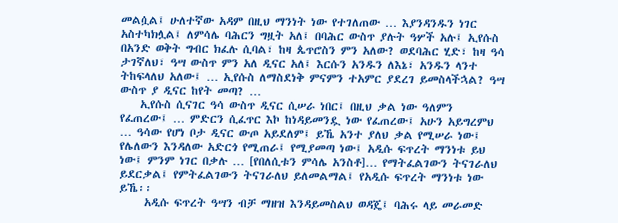መልሷል፤ ሁለተኛው አዳም በዚህ ማንነት ነው የተገለጠው … እያንዳንዱን ነገር አስተካክሏል፤ ለምሳሌ ባሕርን ግዟት አለ፤ በባሕር ውስጥ ያሉት ዓሦች አሉ፤ ኢየሱስ በአንድ ወቅት ግብር ክፈሉ ሲባል፣ ከዛ ጴጥሮስን ምን አለው? ወደባሕር ሂድ፣ ከዛ ዓሳ ታገኛለህ፣ ዓሣ ውስጥ ምን አለ ዲናር አለ፤ እርሱን አንዱን ለእኔ፣ አንዱን ላንተ ትከፍላለህ አለው፤ … ኢየሱስ ለማስደነቅ ምናምን ተአምር ያደረገ ይመስላችኋል? ዓሣ ውስጥ ያ ዲናር ከየት መጣ? …
    ኢየሱስ ሲናገር ዓሳ ውስጥ ዲናር ሲሠራ ነበር፤ በዚህ ቃል ነው ዓለምን የፈጠረው፤ … ምድርን ሲፈጥር እኮ ከነዳይመንዷ ነው የፈጠረው፤ አሁን አይግረምህ … ዓሳው የሆነ ቦታ ዲናር ውጦ አይደለም፤ ይኼ አንተ ያለህ ቃል የሚሠራ ነው፤ የሌለውን እንዳለው አድርጎ የሚጠራ፤ የሚያመጣ ነው፤ አዲሱ ፍጥረት ማንነቱ ይህ ነው፤ ምንም ነገር በቃሉ … [የበለሲቱን ምሳሌ አንስቶ]… የማትፈልገውን ትናገራለህ ይደርቃል፤ የምትፈልገውን ትናገራለህ ይለመልማል፤ የአዲሱ ፍጥረት ማንነቱ ነው ይኼ፡፡
     አዲሱ ፍጥረት ዓሣን ብቻ ማዘዝ እንዳይመስልህ ወዳጄ፤ ባሕሩ ላይ መራመድ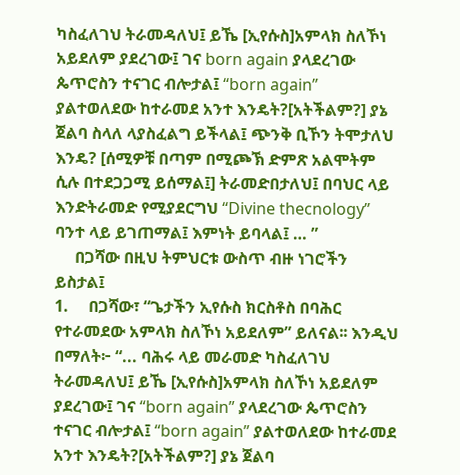ካስፈለገህ ትራመዳለህ፤ ይኼ [ኢየሱስ]አምላክ ስለኾነ አይደለም ያደረገው፤ ገና born again ያላደረገው ጴጥሮስን ተናገር ብሎታል፤ “born again” ያልተወለደው ከተራመደ አንተ እንዴት?[አትችልም?] ያኔ ጀልባ ስላለ ላያስፈልግ ይችላል፤ ጭንቅ ቢኾን ትሞታለህ እንዴ? [ሰሚዎቹ በጣም በሚጮኽ ድምጽ አልሞትም ሲሉ በተደጋጋሚ ይሰማል፤] ትራመድበታለህ፤ በባህር ላይ እንድትራመድ የሚያደርግህ “Divine thecnology” ባንተ ላይ ይገጠማል፤ እምነት ይባላል፤ … ”
     በጋሻው በዚህ ትምህርቱ ውስጥ ብዙ ነገሮችን ይስታል፤
1.     በጋሻው፣ “ጌታችን ኢየሱስ ክርስቶስ በባሕር የተራመደው አምላክ ስለኾነ አይደለም” ይለናል፡፡ እንዲህ በማለት፦ “... ባሕሩ ላይ መራመድ ካስፈለገህ ትራመዳለህ፤ ይኼ [ኢየሱስ]አምላክ ስለኾነ አይደለም ያደረገው፤ ገና “born again” ያላደረገው ጴጥሮስን ተናገር ብሎታል፤ “born again” ያልተወለደው ከተራመደ አንተ እንዴት?[አትችልም?] ያኔ ጀልባ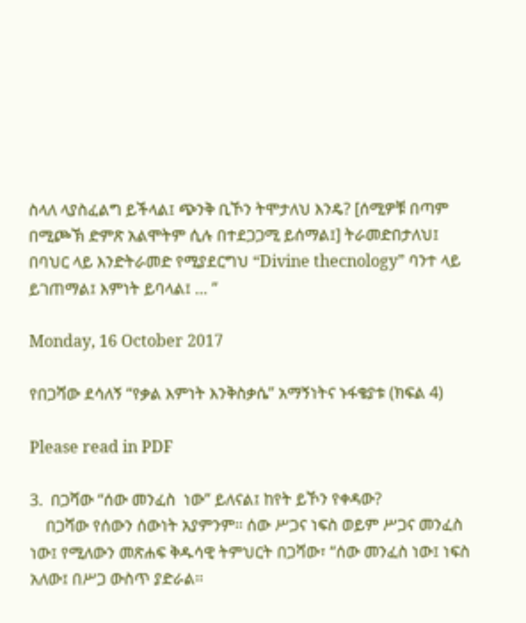ስላለ ላያስፈልግ ይችላል፤ ጭንቅ ቢኾን ትሞታለህ እንዴ? [ሰሚዎቹ በጣም በሚጮኽ ድምጽ አልሞትም ሲሉ በተደጋጋሚ ይሰማል፤] ትራመድበታለህ፤ በባህር ላይ እንድትራመድ የሚያደርግህ “Divine thecnology” ባንተ ላይ ይገጠማል፤ እምነት ይባላል፤ … ”

Monday, 16 October 2017

የበጋሻው ደሳለኝ “የቃል እምነት እንቅስቃሴ” አማኝነትና ኑፋቄያቱ (ክፍል 4)

Please read in PDF

3.  በጋሻው “ሰው መንፈስ  ነው” ይለናል፤ ከየት ይኾን የቀዳው?
    በጋሻው የሰውን ሰውነት አያምንም፡፡ ሰው ሥጋና ነፍስ ወይም ሥጋና መንፈስ ነው፤ የሚለውን መጽሐፍ ቅዱሳዊ ትምህርት በጋሻው፣ “ሰው መንፈስ ነው፤ ነፍስ አለው፤ በሥጋ ውስጥ ያድራል፡፡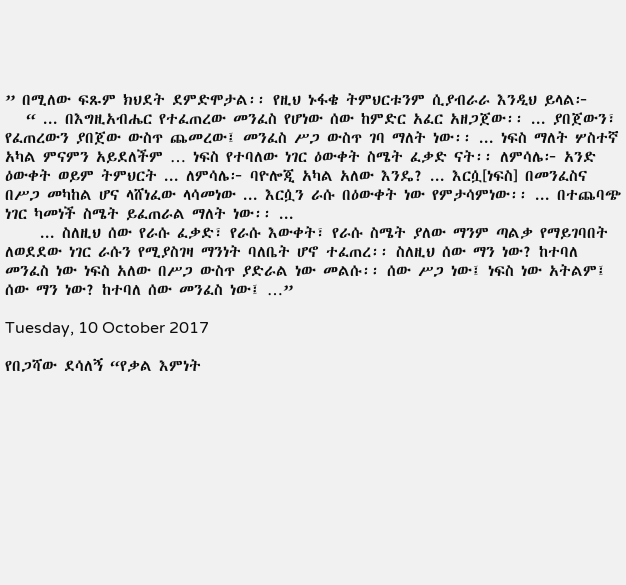” በሚለው ፍጹም ክህደት ደምድሞታል፡፡ የዚህ ኑፋቄ ትምህርቱንም ሲያብራራ እንዲህ ይላል፦
   “ ... በእግዚአብሔር የተፈጠረው መንፈስ የሆነው ሰው ከምድር አፈር አዘጋጀው፡፡ ... ያበጀውን፣ የፈጠረውን ያበጀው ውስጥ ጨመረው፤ መንፈስ ሥጋ ውስጥ ገባ ማለት ነው፡፡ ... ነፍስ ማለት ሦስተኛ አካል ምናምን አይደለችም … ነፍስ የተባለው ነገር ዕውቀት ስሜት ፈቃድ ናት፡፡ ለምሳሌ፦ አንድ ዕውቀት ወይም ትምህርት ... ለምሳሌ፦ ባዮሎጂ አካል አለው እንዴ? ... እርሷ[ነፍስ] በመንፈስና በሥጋ መካከል ሆና ላሸነፈው ላሳመነው ... እርሷን ራሱ በዕውቀት ነው የምታሳምነው፡፡ ... በተጨባጭ ነገር ካመነች ስሜት ይፈጠራል ማለት ነው፡፡ ...
     ... ስለዚህ ሰው የራሱ ፈቃድ፣ የራሱ እውቀት፣ የራሱ ስሜት ያለው ማንም ጣልቃ የማይገባበት ለወደደው ነገር ራሱን የሚያስገዛ ማንነት ባለቤት ሆኖ ተፈጠረ፡፡ ስለዚህ ሰው ማን ነው? ከተባለ መንፈስ ነው ነፍስ አለው በሥጋ ውስጥ ያድራል ነው መልሱ፡፡ ሰው ሥጋ ነው፤ ነፍስ ነው አትልም፤ ሰው ማን ነው? ከተባለ ሰው መንፈስ ነው፤ …”

Tuesday, 10 October 2017

የበጋሻው ደሳለኝ “የቃል እምነት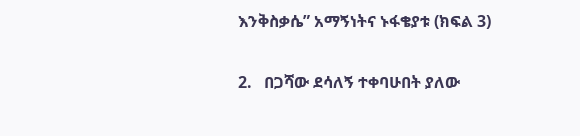እንቅስቃሴ” አማኝነትና ኑፋቄያቱ (ክፍል 3)

2.   በጋሻው ደሳለኝ ተቀባሁበት ያለው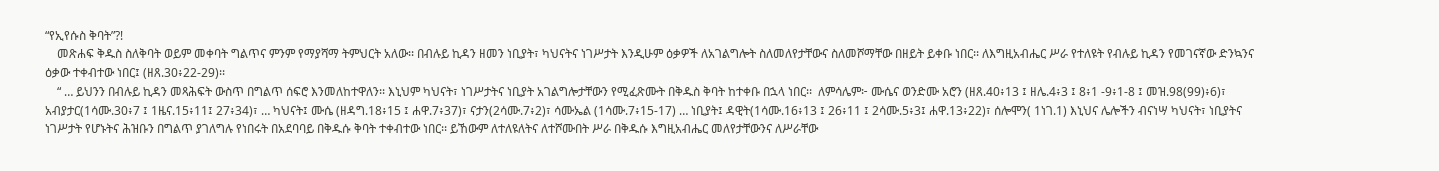“የኢየሱስ ቅባት”?!
    መጽሐፍ ቅዱስ ስለቅባት ወይም መቀባት ግልጥና ምንም የማያሻማ ትምህርት አለው፡፡ በብሉይ ኪዳን ዘመን ነቢያት፣ ካህናትና ነገሥታት እንዲሁም ዕቃዎች ለአገልግሎት ስለመለየታቸውና ስለመሾማቸው በዘይት ይቀቡ ነበር፡፡ ለእግዚአብሔር ሥራ የተለዩት የብሉይ ኪዳን የመገናኛው ድንኳንና ዕቃው ተቀብተው ነበር፤ (ዘጸ.30፥22-29)፡፡
    “ … ይህንን በብሉይ ኪዳን መጻሕፍት ውስጥ በግልጥ ሰፍሮ እንመለከተዋለን፡፡ እኒህም ካህናት፣ ነገሥታትና ነቢያት አገልግሎታቸውን የሚፈጽሙት በቅዱስ ቅባት ከተቀቡ በኋላ ነበር፡፡  ለምሳሌም፦ ሙሴና ወንድሙ አሮን (ዘጸ.40፥13 ፤ ዘሌ.4፥3 ፤ 8፥1 -9፥1-8 ፤ መዝ.98(99)፥6)፣ አብያታር(1ሳሙ.30፥7 ፤ 1ዜና.15፥11፤ 27፥34)፣ … ካህናት፤ ሙሴ (ዘዳግ.18፥15 ፤ ሐዋ.7፥37)፣ ናታን(2ሳሙ.7፥2)፣ ሳሙኤል (1ሳሙ.7፥15-17) … ነቢያት፤ ዳዊት(1ሳሙ.16፥13 ፤ 26፥11 ፤ 2ሳሙ.5፥3፤ ሐዋ.13፥22)፣ ሰሎሞን( 1ነገ.1) እኒህና ሌሎችን ብናነሣ ካህናት፣ ነቢያትና ነገሥታት የሆኑትና ሕዝቡን በግልጥ ያገለግሉ የነበሩት በአደባባይ በቅዱሱ ቅባት ተቀብተው ነበር፡፡ ይኸውም ለተለዩለትና ለተሾሙበት ሥራ በቅዱሱ እግዚአብሔር መለየታቸውንና ለሥራቸው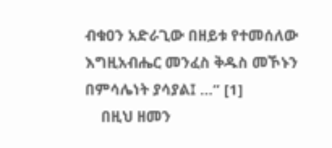ብቁዐን አድራጊው በዘይቱ የተመሰለው እግዚአብሔር መንፈስ ቅዱስ መኾኑን በምሳሌነት ያሳያል፤ …” [1]
    በዚህ ዘመን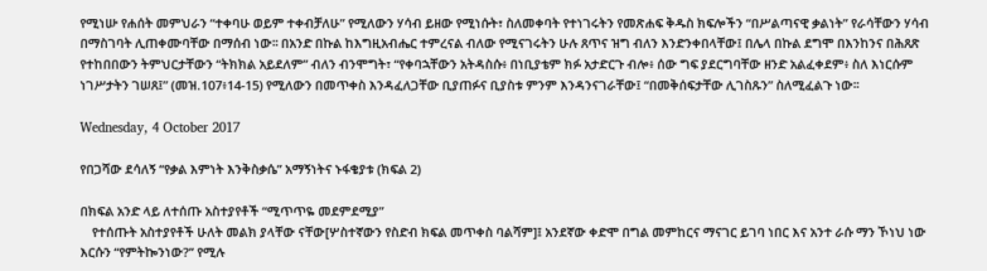የሚነሡ የሐሰት መምህራን “ተቀባሁ ወይም ተቀብቻለሁ” የሚለውን ሃሳብ ይዘው የሚነሱት፣ ስለመቀባት የተነገሩትን የመጽሐፍ ቅዱስ ክፍሎችን “በሥልጣናዊ ቃልነት” የራሳቸውን ሃሳብ በማስገባት ሊጠቀሙባቸው በማሰብ ነው፡፡ በአንድ በኩል ከእግዚአብሔር ተምረናል ብለው የሚናገሩትን ሁሉ ጸጥና ዝግ ብለን እንድንቀበላቸው፤ በሌላ በኩል ደግሞ በእንከንና በሕጸጽ የተከበበውን ትምህርታቸውን “ትክክል አይደለም” ብለን ብንሞግት፣ “የቀባኋቸውን አትዳስሱ፥ በነቢያቴም ክፉ አታድርጉ ብሎ፥ ሰው ግፍ ያደርግባቸው ዘንድ አልፈቀደም፥ ስለ እነርሱም ነገሥታትን ገሠጸ፤” (መዝ.107፥14-15) የሚለውን በመጥቀስ እንዳፈለጋቸው ቢያጠፉና ቢያስቱ ምንም እንዳንናገራቸው፤ “በመቅሰፍታቸው ሊገስጹን” ስለሚፈልጉ ነው፡፡

Wednesday, 4 October 2017

የበጋሻው ደሳለኝ “የቃል እምነት እንቅስቃሴ” አማኝነትና ኑፋቄያቱ (ክፍል 2)

በክፍል አንድ ላይ ለተሰጡ አስተያየቶች “ሚጥጥዬ መደምደሚያ”
    የተሰጡት አስተያየቶች ሁለት መልክ ያላቸው ናቸው[ሦስተኛውን የስድብ ክፍል መጥቀስ ባልሻም]፤ አንደኛው ቀድሞ በግል መምከርና ማናገር ይገባ ነበር እና አንተ ራሱ ማን ኾነህ ነው እርሱን “የምትኰንነው?” የሚሉ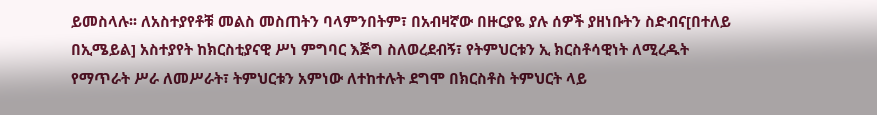ይመስላሉ፡፡ ለአስተያየቶቹ መልስ መስጠትን ባላምንበትም፣ በአብዛኛው በዙርያዬ ያሉ ሰዎች ያዘነቡትን ስድብና[በተለይ በኢሜይል] አስተያየት ከክርስቲያናዊ ሥነ ምግባር እጅግ ስለወረደብኝ፣ የትምህርቱን ኢ ክርስቶሳዊነት ለሚረዱት የማጥራት ሥራ ለመሥራት፣ ትምህርቱን አምነው ለተከተሉት ደግሞ በክርስቶስ ትምህርት ላይ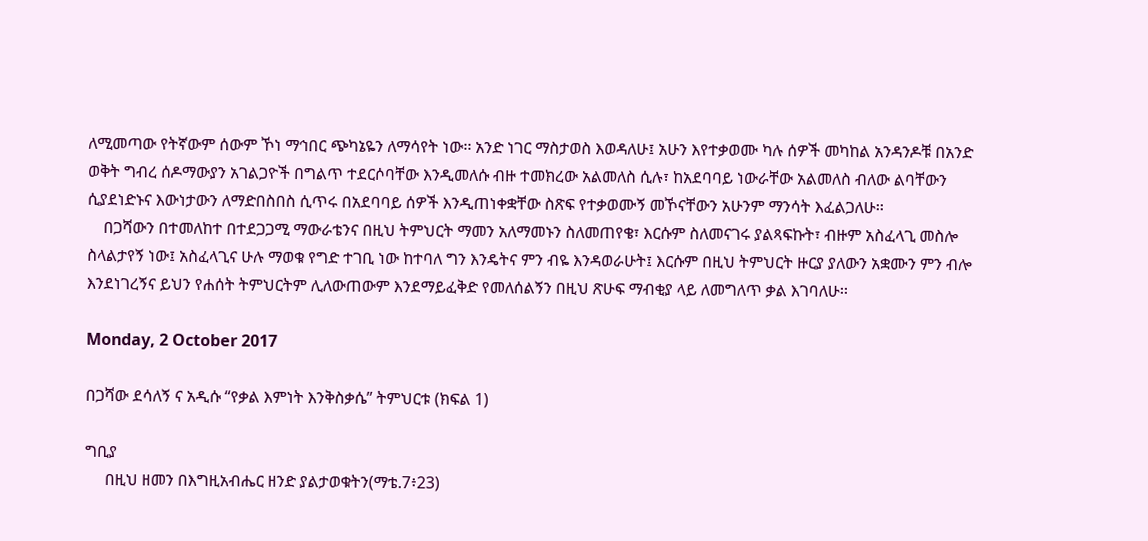ለሚመጣው የትኛውም ሰውም ኾነ ማኅበር ጭካኔዬን ለማሳየት ነው፡፡ አንድ ነገር ማስታወስ እወዳለሁ፤ አሁን እየተቃወሙ ካሉ ሰዎች መካከል አንዳንዶቹ በአንድ ወቅት ግብረ ሰዶማውያን አገልጋዮች በግልጥ ተደርሶባቸው እንዲመለሱ ብዙ ተመክረው አልመለስ ሲሉ፣ ከአደባባይ ነውራቸው አልመለስ ብለው ልባቸውን ሲያደነድኑና እውነታውን ለማድበስበስ ሲጥሩ በአደባባይ ሰዎች እንዲጠነቀቋቸው ስጽፍ የተቃወሙኝ መኾናቸውን አሁንም ማንሳት እፈልጋለሁ፡፡
    በጋሻውን በተመለከተ በተደጋጋሚ ማውራቴንና በዚህ ትምህርት ማመን አለማመኑን ስለመጠየቄ፣ እርሱም ስለመናገሩ ያልጻፍኩት፣ ብዙም አስፈላጊ መስሎ ስላልታየኝ ነው፤ አስፈላጊና ሁሉ ማወቁ የግድ ተገቢ ነው ከተባለ ግን እንዴትና ምን ብዬ እንዳወራሁት፤ እርሱም በዚህ ትምህርት ዙርያ ያለውን አቋሙን ምን ብሎ እንደነገረኝና ይህን የሐሰት ትምህርትም ሊለውጠውም እንደማይፈቅድ የመለሰልኝን በዚህ ጽሁፍ ማብቂያ ላይ ለመግለጥ ቃል እገባለሁ፡፡

Monday, 2 October 2017

በጋሻው ደሳለኝ ና አዲሱ “የቃል እምነት እንቅስቃሴ” ትምህርቱ (ክፍል 1)

ግቢያ
     በዚህ ዘመን በእግዚአብሔር ዘንድ ያልታወቁትን(ማቴ.7፥23)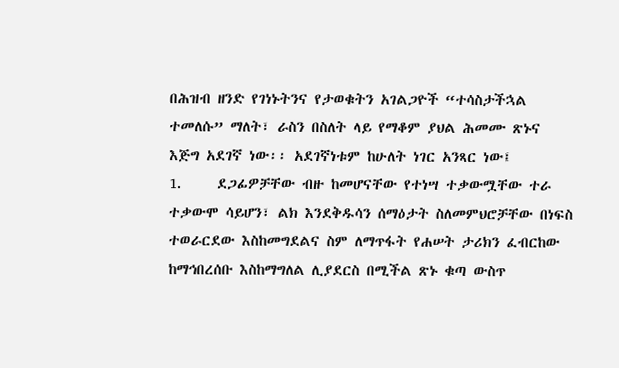በሕዝብ ዘንድ የገነኑትንና የታወቁትን አገልጋዮች “ተሳስታችኋል ተመለሱ” ማለት፣ ራስን በስለት ላይ የማቆም ያህል ሕመሙ ጽኑና እጅግ አደገኛ ነው፡፡ አደገኛነቱም ከሁለት ነገር አንጻር ነው፤
1.     ደጋፊዎቻቸው ብዙ ከመሆናቸው የተነሣ ተቃውሟቸው ተራ ተቃውሞ ሳይሆን፣ ልክ እንደቅዱሳን ሰማዕታት ስለመምህሮቻቸው በነፍስ ተወራርደው እስከመግደልና ስም ለማጥፋት የሐሠት ታሪክን ፈብርከው ከማኅበረሰቡ እስከማግለል ሊያደርስ በሚችል ጽኑ ቁጣ ውስጥ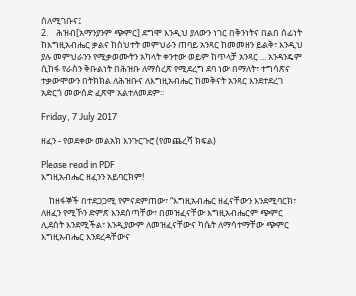ስለሚገቡና፤
2.    ሕዝብ[አማንያንም ጭምር] ደግሞ እንዲህ ያለውን ነገር በቅንነትና በልበ ሰፊነት ከእግዚአብሔር ቃልና ከስህተት መምህራን ጠባይ አንጻር ከመመዘን ይልቅ፣ እንዲህ ያሉ መምህራንን የሚቃወሙትን አካላት ቀንተው ወይም ከጥላቻ አንጻር ... አንዳንዴም ሲከፋ የራስን ቅቡልነት በሕዝቡ ለማስረጽ የሚደረግ ደባ ነው በማለት፣ ተግሳጽና ተቃውሞውን በትክክል ለሕዝቡና ለእግዚአብሔር ከመቅናት አንጻር እንደተደረገ አድርጎ መውሰድ ፈጽሞ አልተለመደም፡፡

Friday, 7 July 2017

ዘፈን - የወደቀው መልአክ እንጉርጉሮ (የመጨረሻ ክፍል)

Please read in PDF
እግዚአብሔር ዘፈንን አይባርክም!

    ከዘፋኞች በተደጋጋሚ የምናደምጠው፣ “እግዚአብሔር ዘፈናቸውን እንደሚባርክ፣ ለዘፈን የሚኾን ድምጽ እንደሰጣቸው፣ በመዝፈናቸው እግዚአብሔርም ጭምር ሊደሰት እንደሚችል፣ እንዲያውም ለመዝፈናቸውና ካሴት ለማሳተማቸው ጭምር እግዚአብሔር እንደረዳቸውና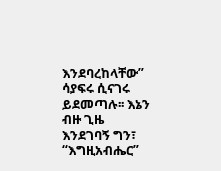እንደባረከላቸው” ሳያፍሩ ሲናገሩ ይደመጣሉ፡፡ እኔን ብዙ ጊዜ እንደገባኝ ግን፣ “እግዚአብሔር”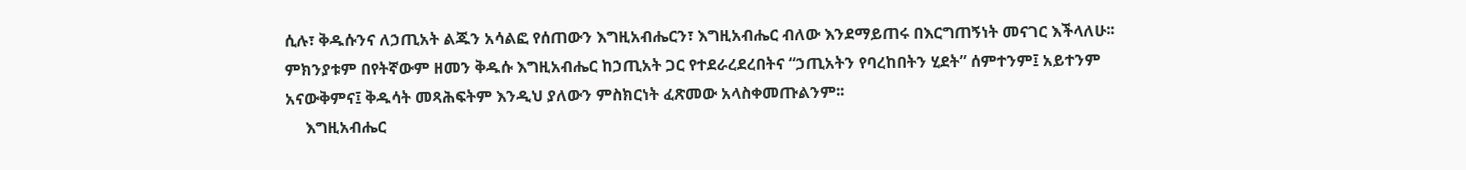ሲሉ፣ ቅዱሱንና ለኃጢአት ልጁን አሳልፎ የሰጠውን እግዚአብሔርን፣ እግዚአብሔር ብለው እንደማይጠሩ በእርግጠኝነት መናገር እችላለሁ፡፡ ምክንያቱም በየትኛውም ዘመን ቅዱሱ እግዚአብሔር ከኃጢአት ጋር የተደራረደረበትና “ኃጢአትን የባረከበትን ሂደት” ሰምተንም፤ አይተንም አናውቅምና፤ ቅዱሳት መጻሕፍትም እንዲህ ያለውን ምስክርነት ፈጽመው አላስቀመጡልንም፡፡
     እግዚአብሔር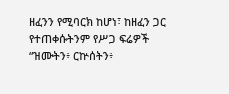ዘፈንን የሚባርክ ከሆነ፣ ከዘፈን ጋር የተጠቀሱትንም የሥጋ ፍሬዎች “ዝሙትን፥ ርኵሰትን፥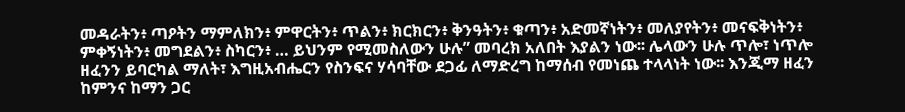መዳራትን፥ ጣዖትን ማምለክን፥ ምዋርትን፥ ጥልን፥ ክርክርን፥ ቅንዓትን፥ ቁጣን፥ አድመኛነትን፥ መለያየትን፥ መናፍቅነትን፥ ምቀኝነትን፥ መግደልን፥ ስካርን፥ … ይህንም የሚመስለውን ሁሉ” መባረክ አለበት እያልን ነው፡፡ ሌላውን ሁሉ ጥሎ፣ ነጥሎ ዘፈንን ይባርካል ማለት፣ እግዚአብሔርን የስንፍና ሃሳባቸው ደጋፊ ለማድረግ ከማሰብ የመነጨ ተላላነት ነው፡፡ እንጂማ ዘፈን ከምንና ከማን ጋር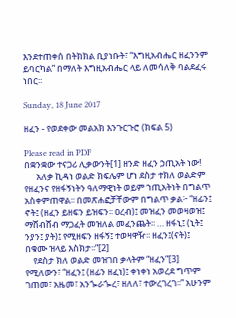እንደተጠቀሰ በትክክል ቢያነቡት፣ “እግዚአብሔር ዘፈንንም ይባርካል” በማለት እግዚአብሔር ላይ ለመሳለቅ ባልደፈሩ ነበር፡፡

Sunday, 18 June 2017

ዘፈን - የወደቀው መልአክ እንጉርጉሮ (ክፍል 5)

Please read in PDF
በቋንቋው ተናጋሪ ሊቃውንት[1] ዘንድ ዘፈን ኃጢአት ነው!
      አለቃ ኪዳነ ወልድ ክፍሌም ሆነ ደስታ ተክለ ወልድም የዘፈንና የዘፋኝነትን ዓለማዊነት ወይም ኀጢአትነት በግልጥ አስቀምጠዋል፡፡ በመጽሐፎቻቸውም በግልጥ ቃል፦ “ዘፊን፤ ኖት፤ (ዘፈን ይዘፍን ይዝፍን፡፡ ዐረብ)፤ መዝፈን መወዛወዝ፤ ማሸብሸብ ማጋፈት መዝለል መፈንጨት፡፡ … ዘፋኒ፤ (ኒት፤ ንያን፤ ያት)፤ የሚዘፍን ዘፋኝ፤ ተወዛዋዥ፡፡ ዘፈን፤(ናት)፤ በቁሙ ዝላይ እስክታ፡፡”[2]
    የደስታ ክለ ወልድ መዝገበ ቃላትም “ዘፈን”[3] የሚለውን፣ “ዘፈን፤ (ዘፊን ዘፈነ)፤ ቀነቀነ አወረደ ግጥም ገጠመ፣ አዜመ፣ አንጐራጐረ፣ ዘለለ፣ ተውረገረገ፡፡” አሁንም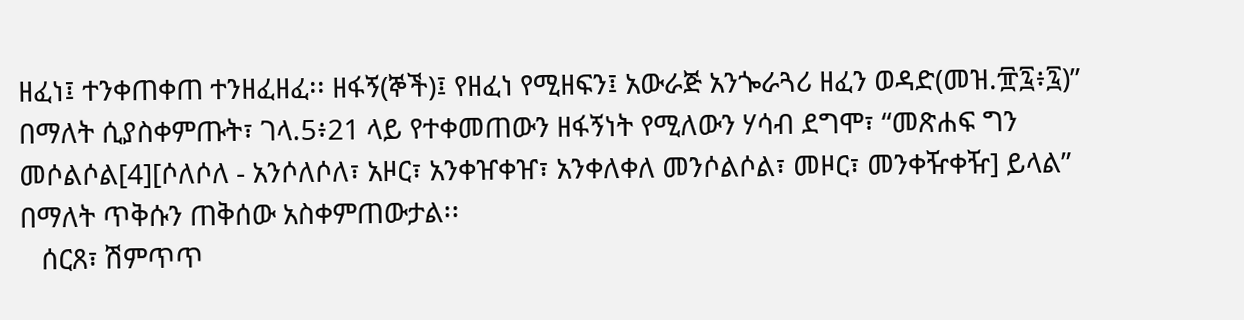ዘፈነ፤ ተንቀጠቀጠ ተንዘፈዘፈ፡፡ ዘፋኝ(ኞች)፤ የዘፈነ የሚዘፍን፤ አውራጅ አንጐራጓሪ ዘፈን ወዳድ(መዝ.፹፯፥፯)” በማለት ሲያስቀምጡት፣ ገላ.5፥21 ላይ የተቀመጠውን ዘፋኝነት የሚለውን ሃሳብ ደግሞ፣ “መጽሐፍ ግን መሶልሶል[4][ሶለሶለ - አንሶለሶለ፣ አዞር፣ አንቀዠቀዠ፣ አንቀለቀለ መንሶልሶል፣ መዞር፣ መንቀዥቀዥ] ይላል” በማለት ጥቅሱን ጠቅሰው አስቀምጠውታል፡፡
   ሰርጸ፣ ሽምጥጥ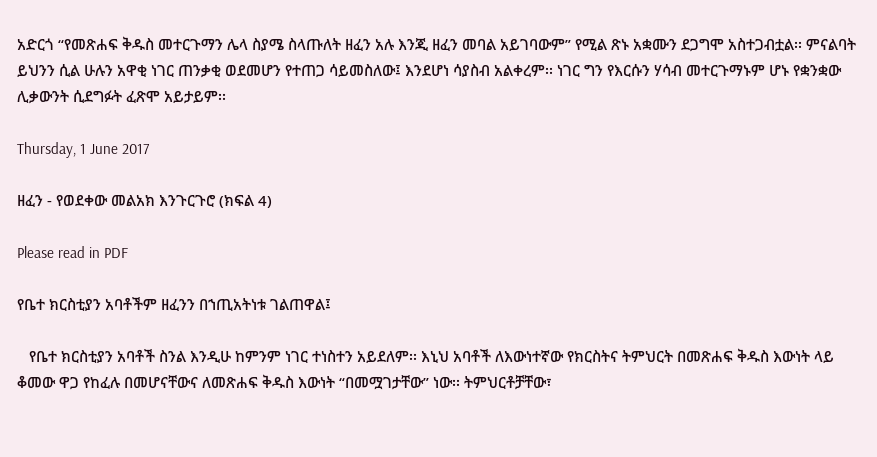አድርጎ “የመጽሐፍ ቅዱስ መተርጉማን ሌላ ስያሜ ስላጡለት ዘፈን አሉ እንጂ ዘፈን መባል አይገባውም” የሚል ጽኑ አቋሙን ደጋግሞ አስተጋብቷል፡፡ ምናልባት ይህንን ሲል ሁሉን አዋቂ ነገር ጠንቃቂ ወደመሆን የተጠጋ ሳይመስለው፤ እንደሆነ ሳያስብ አልቀረም፡፡ ነገር ግን የእርሱን ሃሳብ መተርጉማኑም ሆኑ የቋንቋው ሊቃውንት ሲደግፉት ፈጽሞ አይታይም፡፡

Thursday, 1 June 2017

ዘፈን - የወደቀው መልአክ እንጉርጉሮ (ክፍል 4)

Please read in PDF

የቤተ ክርስቲያን አባቶችም ዘፈንን በኀጢአትነቱ ገልጠዋል፤

   የቤተ ክርስቲያን አባቶች ስንል እንዲሁ ከምንም ነገር ተነስተን አይደለም፡፡ እኒህ አባቶች ለእውነተኛው የክርስትና ትምህርት በመጽሐፍ ቅዱስ እውነት ላይ ቆመው ዋጋ የከፈሉ በመሆናቸውና ለመጽሐፍ ቅዱስ እውነት “በመሟገታቸው” ነው፡፡ ትምህርቶቻቸው፣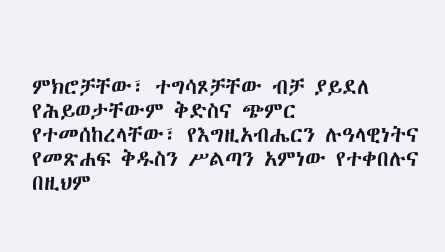ምክሮቻቸው፣ ተግሳጾቻቸው ብቻ ያይደለ የሕይወታቸውም ቅድስና ጭምር የተመሰከረላቸው፣ የእግዚአብሔርን ሉዓላዊነትና የመጽሐፍ ቅዱስን ሥልጣን አምነው የተቀበሉና በዚህም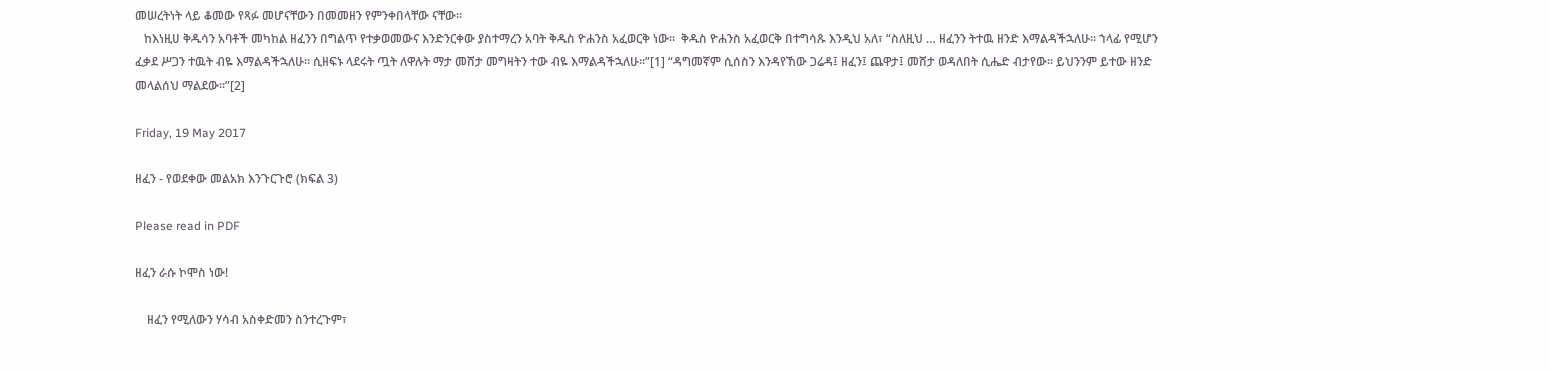መሠረትነት ላይ ቆመው የጻፉ መሆናቸውን በመመዘን የምንቀበላቸው ናቸው፡፡
   ከእነዚሀ ቅዱሳን አባቶች መካከል ዘፈንን በግልጥ የተቃወመውና እንድንርቀው ያስተማረን አባት ቅዱስ ዮሐንስ አፈወርቅ ነው፡፡  ቅዱስ ዮሐንስ አፈወርቅ በተግሳጹ እንዲህ አለ፣ “ስለዚህ … ዘፈንን ትተዉ ዘንድ እማልዳችኋለሁ፡፡ ኀላፊ የሚሆን ፈቃደ ሥጋን ተዉት ብዬ እማልዳችኋለሁ፡፡ ሲዘፍኑ ላደሩት ጧት ለዋሉት ማታ መሸታ መግዛትን ተው ብዬ እማልዳችኋለሁ፡፡”[1] “ዳግመኛም ሲሰስን እንዳየኸው ጋሬዳ፤ ዘፈን፤ ጨዋታ፤ መሸታ ወዳለበት ሲሔድ ብታየው፡፡ ይህንንም ይተው ዘንድ መላልሰህ ማልደው፡፡”[2]

Friday, 19 May 2017

ዘፈን - የወደቀው መልአክ እንጉርጉሮ (ክፍል 3)

Please read in PDF

ዘፈን ራሱ ኮሞስ ነው!

    ዘፈን የሚለውን ሃሳብ አስቀድመን ስንተረጉም፣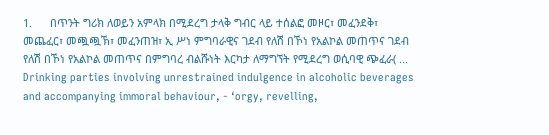1.      በጥንት ግሪክ ለወይን አምላክ በሚደረግ ታላቅ ግብር ላይ ተሰልፎ መዞር፣ መፈንደቅ፣ መጨፈር፣ መጯጯኽ፣ መፈንጠዝ፣ ኢ ሥነ ምግባራዊና ገደብ የለሽ በኾነ የአልኮል መጠጥና ገደብ የለሽ በኾነ የአልኮል መጠጥና በምግባረ ብልሹነት እርካታ ለማግኘት የሚደረግ ወሲባዊ ጭፈራ( ... Drinking parties involving unrestrained indulgence in alcoholic beverages and accompanying immoral behaviour, - ‘orgy, revelling,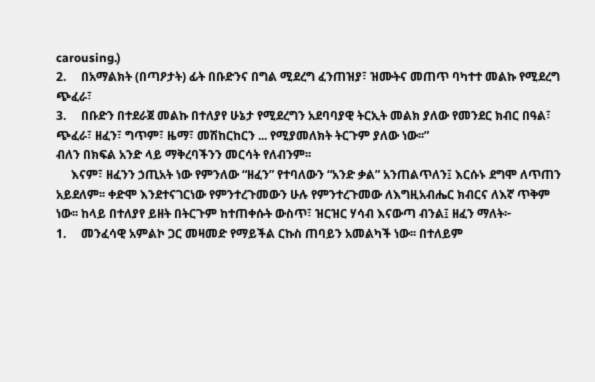carousing.)
2.     በአማልክት (በጣዖታት) ፊት በቡድንና በግል ሚደረግ ፈንጠዝያ፣ ዝሙትና መጠጥ ባካተተ መልኩ የሚደረግ ጭፈራ፣
3.     በቡድን በተደራጀ መልኩ በተለያየ ሁኔታ የሚደረግን አደባባያዊ ትርኢት መልክ ያለው የመንደር ክብር በዓል፣ ጭፈራ፣ ዘፈን፣ ግጥም፣ ዜማ፣ መሽከርከርን ... የሚያመለክት ትርጉም ያለው ነው፡፡”
ብለን በክፍል አንድ ላይ ማቅረባችንን መርሳት የለብንም፡፡
     እናም፣ ዘፈንን ኃጢአት ነው የምንለው “ዘፈን” የተባለውን “አንድ ቃል” አንጠልጥለን፤ እርሱኑ ደግሞ ለጥጠን አይደለም፡፡ ቀድሞ እንደተናገርነው የምንተረጉመውን ሁሉ የምንተረጉመው ለእግዚአብሔር ክብርና ለእኛ ጥቅም ነው፡፡ ከላይ በተለያየ ይዘት በትርጉም ከተጠቀሱት ውስጥ፣ ዝርዝር ሃሳብ እናውጣ ብንል፤ ዘፈን ማለት፦
1.     መንፈሳዊ አምልኮ ጋር መዛመድ የማይችል ርኩስ ጠባይን አመልካች ነው፡፡ በተለይም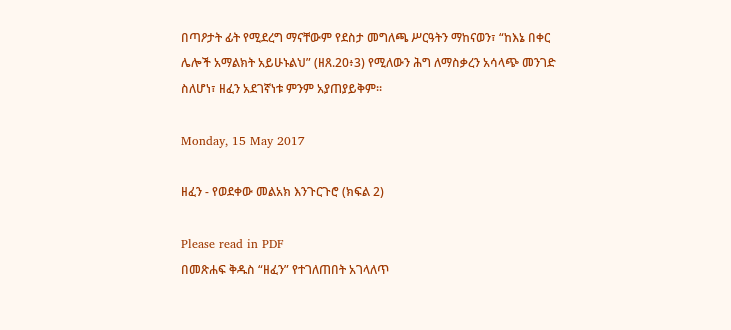በጣዖታት ፊት የሚደረግ ማናቸውም የደስታ መግለጫ ሥርዓትን ማከናወን፣ “ከእኔ በቀር ሌሎች አማልክት አይሁኑልህ” (ዘጸ.20፥3) የሚለውን ሕግ ለማስቃረን አሳላጭ መንገድ ስለሆነ፣ ዘፈን አደገኛነቱ ምንም አያጠያይቅም፡፡

Monday, 15 May 2017

ዘፈን - የወደቀው መልአክ እንጉርጉሮ (ክፍል 2)

Please read in PDF
በመጽሐፍ ቅዱስ “ዘፈን” የተገለጠበት አገላለጥ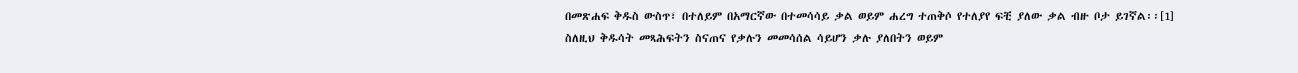በመጽሐፍ ቅዱስ ውስጥ፣ በተለይም በአማርኛው በተመሳሳይ ቃል ወይም ሐረግ ተጠቅሶ የተለያየ ፍቺ ያለው ቃል ብዙ ቦታ ይገኛል፡፡[1] ስለዚህ ቅዱሳት መጻሕፍትን ስናጠና የቃሉን መመሳሰል ሳይሆን ቃሉ ያለበትን ወይም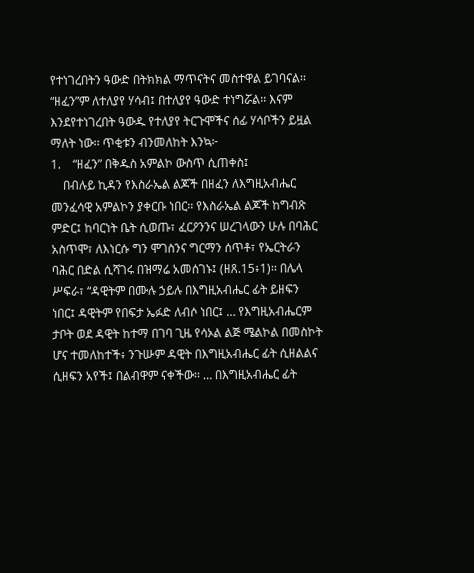የተነገረበትን ዓውድ በትክክል ማጥናትና መስተዋል ይገባናል፡፡ “ዘፈን”ም ለተለያየ ሃሳብ፤ በተለያየ ዓውድ ተነግሯል፡፡ እናም እንደየተነገረበት ዓውዱ የተለያየ ትርጉሞችና ሰፊ ሃሳቦችን ይዟል ማለት ነው፡፡ ጥቂቱን ብንመለከት እንኳ፦
1.    “ዘፈን” በቅዱስ አምልኮ ውስጥ ሲጠቀስ፤
    በብሉይ ኪዳን የእስራኤል ልጆች በዘፈን ለእግዚአብሔር መንፈሳዊ አምልኮን ያቀርቡ ነበር፡፡ የእስራኤል ልጆች ከግብጽ ምድር፤ ከባርነት ቤት ሲወጡ፣ ፈርዖንንና ሠረገላውን ሁሉ በባሕር አስጥሞ፣ ለእነርሱ ግን ሞገስንና ግርማን ሰጥቶ፣ የኤርትራን ባሕር በድል ሲሻገሩ በዝማሬ አመሰገኑ፤ (ዘጸ.15፥1)፡፡ በሌላ ሥፍራ፣ “ዳዊትም በሙሉ ኃይሉ በእግዚአብሔር ፊት ይዘፍን ነበር፤ ዳዊትም የበፍታ ኤፉድ ለብሶ ነበር፤ … የእግዚአብሔርም ታቦት ወደ ዳዊት ከተማ በገባ ጊዜ የሳኦል ልጅ ሜልኮል በመስኮት ሆና ተመለከተች፥ ንጉሡም ዳዊት በእግዚአብሔር ፊት ሲዘልልና ሲዘፍን አየች፤ በልብዋም ናቀችው፡፡ … በእግዚአብሔር ፊት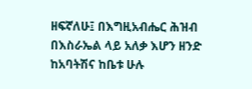ዘፍኛለሁ፤ በእግዚአብሔር ሕዝብ በእስራኤል ላይ አለቃ እሆን ዘንድ ከአባትሽና ከቤቱ ሁሉ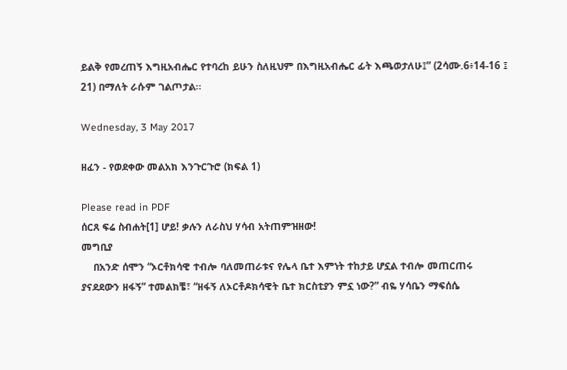ይልቅ የመረጠኝ እግዚአብሔር የተባረከ ይሁን ስለዚህም በእግዚአብሔር ፊት እጫወታለሁ፤” (2ሳሙ.6፥14-16 ፤ 21) በማለት ራሱም ገልጦታል፡፡

Wednesday, 3 May 2017

ዘፈን - የወደቀው መልአክ እንጉርጉሮ (ክፍል 1)

Please read in PDF
ሰርጸ ፍሬ ስብሐት[1] ሆይ! ቃሉን ለራስህ ሃሳብ አትጠምዝዘው!
መግቢያ
    በአንድ ሰሞን “ኦርቶክሳዊ ተብሎ ባለመጠራቱና የሌላ ቤተ እምነት ተከታይ ሆኗል ተብሎ መጠርጠሩ ያናደደውን ዘፋኝ” ተመልክቼ፣ “ዘፋኝ ለኦርቶዶክሳዊት ቤተ ክርስቲያን ምኗ ነው?” ብዬ ሃሳቤን ማፍሰሴ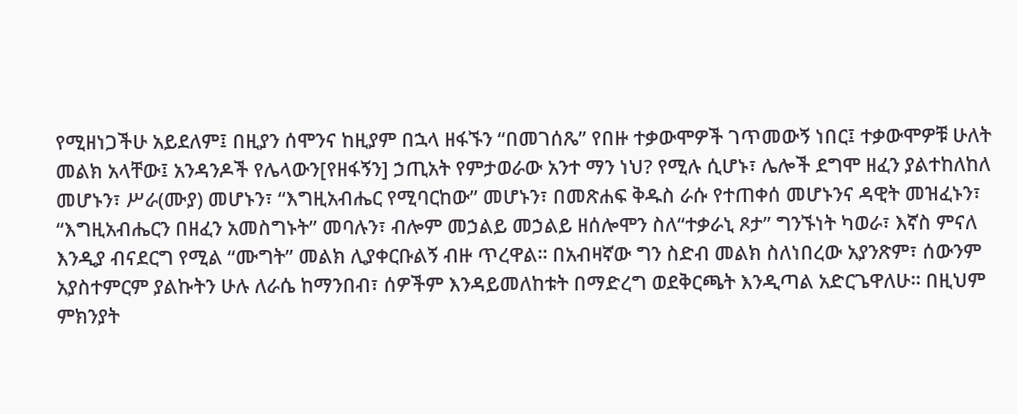የሚዘነጋችሁ አይደለም፤ በዚያን ሰሞንና ከዚያም በኋላ ዘፋኙን “በመገሰጼ” የበዙ ተቃውሞዎች ገጥመውኝ ነበር፤ ተቃውሞዎቹ ሁለት መልክ አላቸው፤ አንዳንዶች የሌላውን[የዘፋኝን] ኃጢአት የምታወራው አንተ ማን ነህ? የሚሉ ሲሆኑ፣ ሌሎች ደግሞ ዘፈን ያልተከለከለ መሆኑን፣ ሥራ(ሙያ) መሆኑን፣ “እግዚአብሔር የሚባርከው” መሆኑን፣ በመጽሐፍ ቅዱስ ራሱ የተጠቀሰ መሆኑንና ዳዊት መዝፈኑን፣ “እግዚአብሔርን በዘፈን አመስግኑት” መባሉን፣ ብሎም መኃልይ መኃልይ ዘሰሎሞን ስለ“ተቃራኒ ጾታ” ግንኙነት ካወራ፣ እኛስ ምናለ እንዲያ ብናደርግ የሚል “ሙግት” መልክ ሊያቀርቡልኝ ብዙ ጥረዋል፡፡ በአብዛኛው ግን ስድብ መልክ ስለነበረው አያንጽም፣ ሰውንም አያስተምርም ያልኩትን ሁሉ ለራሴ ከማንበብ፣ ሰዎችም እንዳይመለከቱት በማድረግ ወደቅርጫት እንዲጣል አድርጌዋለሁ፡፡ በዚህም ምክንያት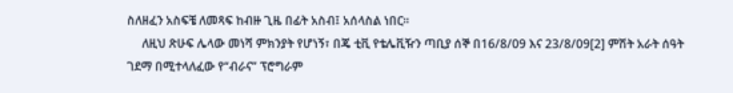ስለዘፈን አስፍቼ ለመጻፍ ከብዙ ጊዜ በፊት አስብ፤ አሰላስል ነበር፡፡
     ለዚህ ጽሁፍ ሌላው መነሻ ምክንያት የሆነኝ፣ በጄ ቲቪ የቴሌቪዥን ጣቢያ ሰኞ በ16/8/09 እና 23/8/09[2] ምሽት አራት ሰዓት ገደማ በሚተላለፈው የ“ብራና” ፕሮግራም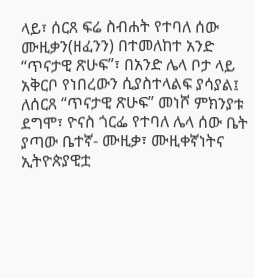ላይ፣ ሰርጸ ፍሬ ስብሐት የተባለ ሰው ሙዚቃን(ዘፈንን) በተመለከተ አንድ “ጥናታዊ ጽሁፍ”፣ በአንድ ሌላ ቦታ ላይ አቅርቦ የነበረውን ሲያስተላልፍ ያሳያል፤ ለሰርጸ “ጥናታዊ ጽሁፍ” መነሾ ምክንያቱ ደግሞ፣ ዮናስ ጎርፌ የተባለ ሌላ ሰው ቤት ያጣው ቤተኛ- ሙዚቃ፣ ሙዚቀኛነትና ኢትዮጵያዊቷ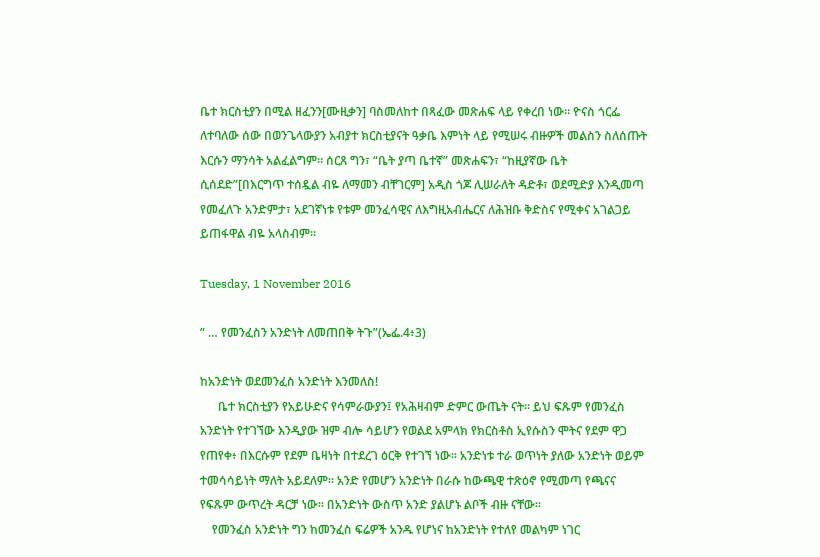ቤተ ክርስቲያን በሚል ዘፈንን[ሙዚቃን] ባስመለከተ በጻፈው መጽሐፍ ላይ የቀረበ ነው፡፡ ዮናስ ጎርፌ ለተባለው ሰው በወንጌላውያን አብያተ ክርስቲያናት ዓቃቤ እምነት ላይ የሚሠሩ ብዙዎች መልስን ስለሰጡት እርሱን ማንሳት አልፈልግም፡፡ ሰርጸ ግን፣ “ቤት ያጣ ቤተኛ” መጽሐፍን፣ “ከዚያኛው ቤት ሲሰደድ”[በእርግጥ ተሰዷል ብዬ ለማመን ብቸገርም] አዲስ ጎጆ ሊሠራለት ዳድቶ፣ ወደሚድያ እንዲመጣ የመፈለጉ አንድምታ፣ አደገኛነቱ የቱም መንፈሳዊና ለእግዚአብሔርና ለሕዝቡ ቅድስና የሚቀና አገልጋይ ይጠፋዋል ብዬ አላስብም፡፡

Tuesday, 1 November 2016

“ … የመንፈስን አንድነት ለመጠበቅ ትጉ”(ኤፌ.4፥3)

ከአንድነት ወደመንፈስ አንድነት እንመለስ!
      ቤተ ክርስቲያን የአይሁድና የሳምራውያን፤ የአሕዛብም ድምር ውጤት ናት፡፡ ይህ ፍጹም የመንፈስ አንድነት የተገኘው እንዲያው ዝም ብሎ ሳይሆን የወልደ አምላክ የክርስቶስ ኢየሱስን ሞትና የደም ዋጋ የጠየቀ፥ በእርሱም የደም ቤዛነት በተደረገ ዕርቅ የተገኘ ነው፡፡ አንድነቱ ተራ ወጥነት ያለው አንድነት ወይም ተመሳሳይነት ማለት አይደለም፡፡ አንድ የመሆን አንድነት በራሱ ከውጫዊ ተጽዕኖ የሚመጣ የጫናና የፍጹም ውጥረት ዳርቻ ነው፡፡ በአንድነት ውስጥ አንድ ያልሆኑ ልቦች ብዙ ናቸው፡፡
    የመንፈስ አንድነት ግን ከመንፈስ ፍሬዎች አንዱ የሆነና ከአንድነት የተለየ መልካም ነገር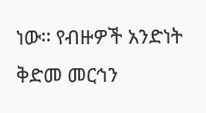ነው፡፡ የብዙዎች አንድነት ቅድመ መርኅን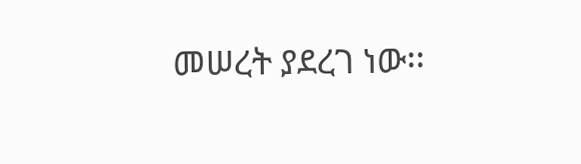መሠረት ያደረገ ነው፡፡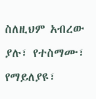ስለዚህም አብረው ያሉ፣ የተስማሙ፣ የማይለያዩ፣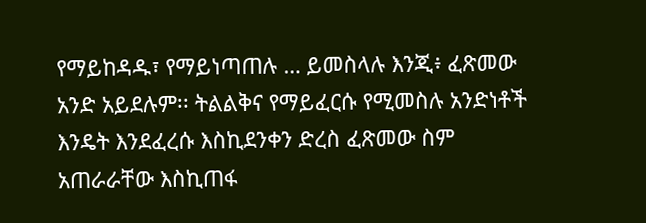የማይከዳዱ፣ የማይነጣጠሉ … ይመስላሉ እንጂ፥ ፈጽመው አንድ አይደሉም፡፡ ትልልቅና የማይፈርሱ የሚመስሉ አንድነቶች እንዴት እንደፈረሱ እስኪደንቀን ድረስ ፈጽመው ስም አጠራራቸው እስኪጠፋ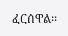ፈርሰዋል፡፡